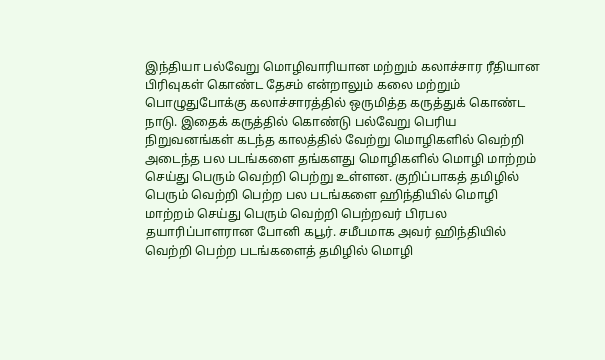இந்தியா பல்வேறு மொழிவாரியான மற்றும் கலாச்சார ரீதியான பிரிவுகள் கொண்ட தேசம் என்றாலும் கலை மற்றும் பொழுதுபோக்கு கலாச்சாரத்தில் ஒருமித்த கருத்துக் கொண்ட நாடு. இதைக் கருத்தில் கொண்டு பல்வேறு பெரிய நிறுவனங்கள் கடந்த காலத்தில் வேற்று மொழிகளில் வெற்றி அடைந்த பல படங்களை தங்களது மொழிகளில் மொழி மாற்றம் செய்து பெரும் வெற்றி பெற்று உள்ளன. குறிப்பாகத் தமிழில் பெரும் வெற்றி பெற்ற பல படங்களை ஹிந்தியில் மொழி மாற்றம் செய்து பெரும் வெற்றி பெற்றவர் பிரபல தயாரிப்பாளரான போனி கபூர். சமீபமாக அவர் ஹிந்தியில் வெற்றி பெற்ற படங்களைத் தமிழில் மொழி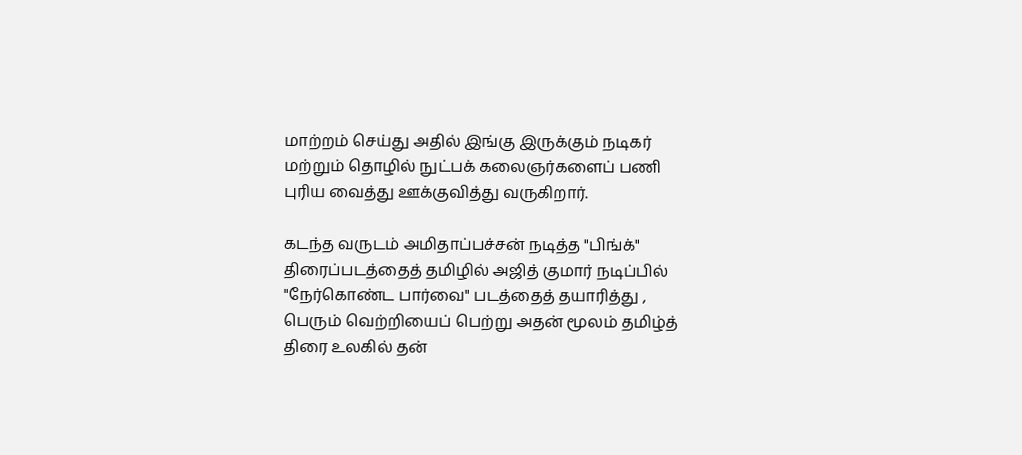மாற்றம் செய்து அதில் இங்கு இருக்கும் நடிகர் மற்றும் தொழில் நுட்பக் கலைஞர்களைப் பணி புரிய வைத்து ஊக்குவித்து வருகிறார்.

கடந்த வருடம் அமிதாப்பச்சன் நடித்த "பிங்க்" திரைப்படத்தைத் தமிழில் அஜித் குமார் நடிப்பில் "நேர்கொண்ட பார்வை" படத்தைத் தயாரித்து , பெரும் வெற்றியைப் பெற்று அதன் மூலம் தமிழ்த் திரை உலகில் தன்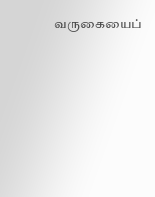வருகையைப்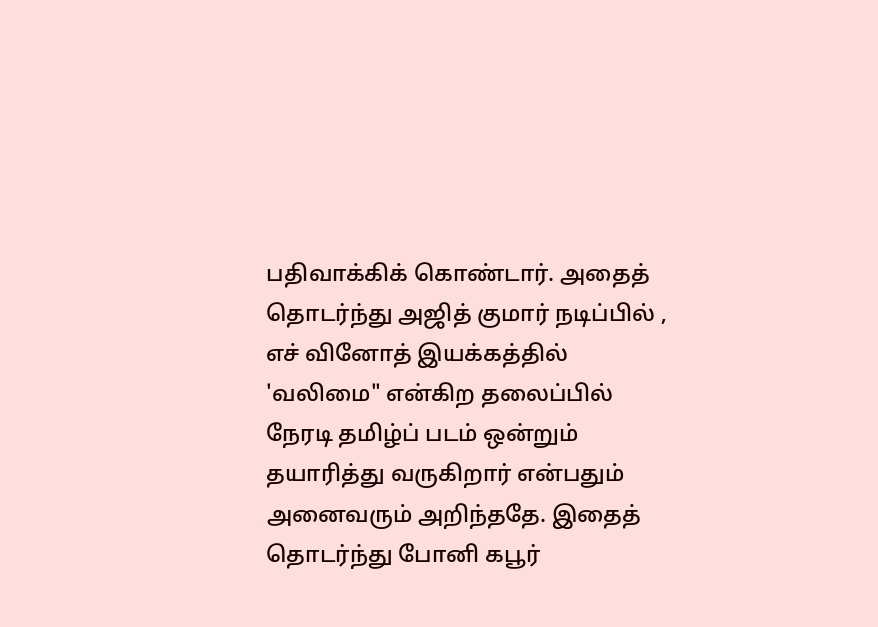பதிவாக்கிக் கொண்டார். அதைத் தொடர்ந்து அஜித் குமார் நடிப்பில் , எச் வினோத் இயக்கத்தில் 'வலிமை" என்கிற தலைப்பில் நேரடி தமிழ்ப் படம் ஒன்றும் தயாரித்து வருகிறார் என்பதும் அனைவரும் அறிந்ததே. இதைத் தொடர்ந்து போனி கபூர்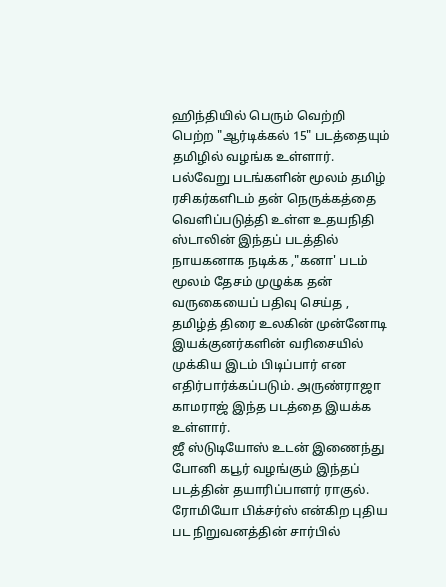ஹிந்தியில் பெரும் வெற்றி பெற்ற "ஆர்டிக்கல் 15" படத்தையும் தமிழில் வழங்க உள்ளார். பல்வேறு படங்களின் மூலம் தமிழ் ரசிகர்களிடம் தன் நெருக்கத்தை வெளிப்படுத்தி உள்ள உதயநிதி ஸ்டாலின் இந்தப் படத்தில் நாயகனாக நடிக்க ,"கனா' படம் மூலம் தேசம் முழுக்க தன் வருகையைப் பதிவு செய்த , தமிழ்த் திரை உலகின் முன்னோடி இயக்குனர்களின் வரிசையில் முக்கிய இடம் பிடிப்பார் என எதிர்பார்க்கப்படும். அருண்ராஜா காமராஜ் இந்த படத்தை இயக்க உள்ளார்.
ஜீ ஸ்டுடியோஸ் உடன் இணைந்து போனி கபூர் வழங்கும் இந்தப் படத்தின் தயாரிப்பாளர் ராகுல். ரோமியோ பிக்சர்ஸ் என்கிற புதிய பட நிறுவனத்தின் சார்பில்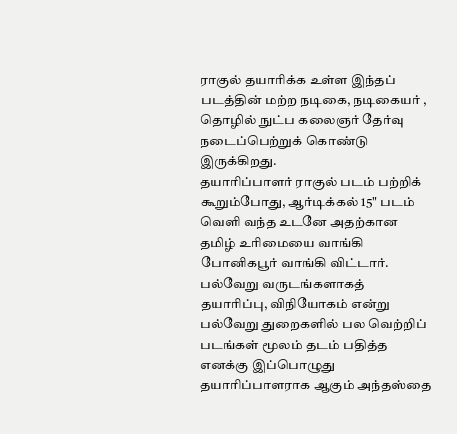ராகுல் தயாரிக்க உள்ள இந்தப் படத்தின் மற்ற நடிகை, நடிகையர் , தொழில் நுட்ப கலைஞர் தேர்வு நடைப்பெற்றுக் கொண்டு இருக்கிறது.
தயாரிப்பாளர் ராகுல் படம் பற்றிக் கூறும்போது, ஆர்டிக்கல் 15" படம் வெளி வந்த உடனே அதற்கான தமிழ் உரிமையை வாங்கி போனிகபூர் வாங்கி விட்டார். பல்வேறு வருடங்களாகத் தயாரிப்பு, விநியோகம் என்று பல்வேறு துறைகளில் பல வெற்றிப் படங்கள் மூலம் தடம் பதித்த எனக்கு இப்பொழுது தயாரிப்பாளராக ஆகும் அந்தஸ்தை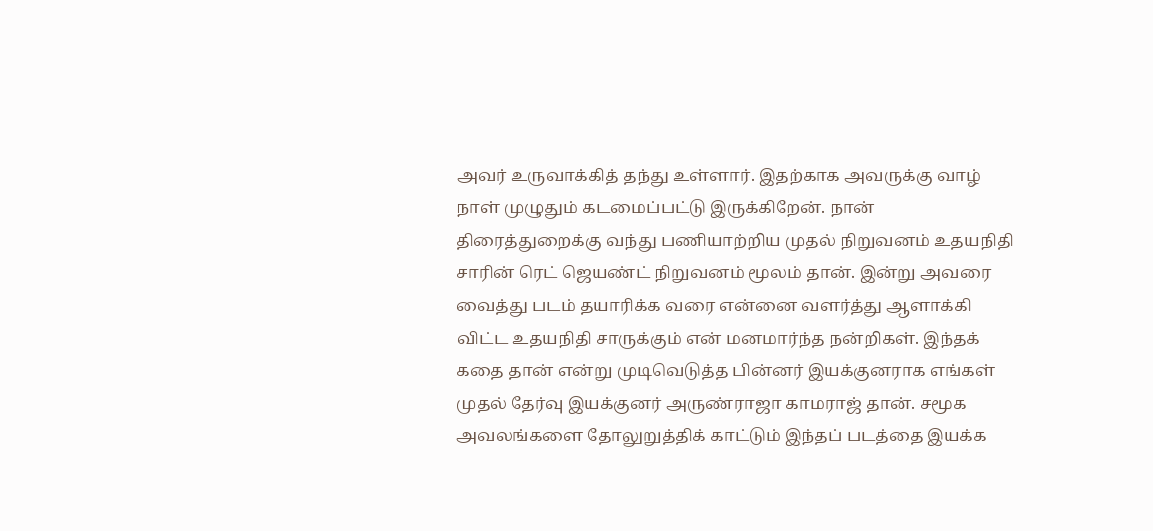அவர் உருவாக்கித் தந்து உள்ளார். இதற்காக அவருக்கு வாழ் நாள் முழுதும் கடமைப்பட்டு இருக்கிறேன். நான் திரைத்துறைக்கு வந்து பணியாற்றிய முதல் நிறுவனம் உதயநிதி சாரின் ரெட் ஜெயண்ட் நிறுவனம் மூலம் தான். இன்று அவரை வைத்து படம் தயாரிக்க வரை என்னை வளர்த்து ஆளாக்கி விட்ட உதயநிதி சாருக்கும் என் மனமார்ந்த நன்றிகள். இந்தக் கதை தான் என்று முடிவெடுத்த பின்னர் இயக்குனராக எங்கள் முதல் தேர்வு இயக்குனர் அருண்ராஜா காமராஜ் தான். சமூக அவலங்களை தோலுறுத்திக் காட்டும் இந்தப் படத்தை இயக்க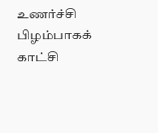உணர்ச்சி பிழம்பாகக் காட்சி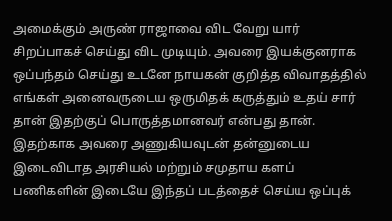அமைக்கும் அருண் ராஜாவை விட வேறு யார் சிறப்பாகச் செய்து விட முடியும். அவரை இயக்குனராக ஒப்பந்தம் செய்து உடனே நாயகன் குறித்த விவாதத்தில் எங்கள் அனைவருடைய ஒருமிதக் கருத்தும் உதய் சார் தான் இதற்குப் பொருத்தமானவர் என்பது தான். இதற்காக அவரை அணுகியவுடன் தன்னுடைய இடைவிடாத அரசியல் மற்றும் சமுதாய களப் பணிகளின் இடையே இந்தப் படத்தைச் செய்ய ஒப்புக்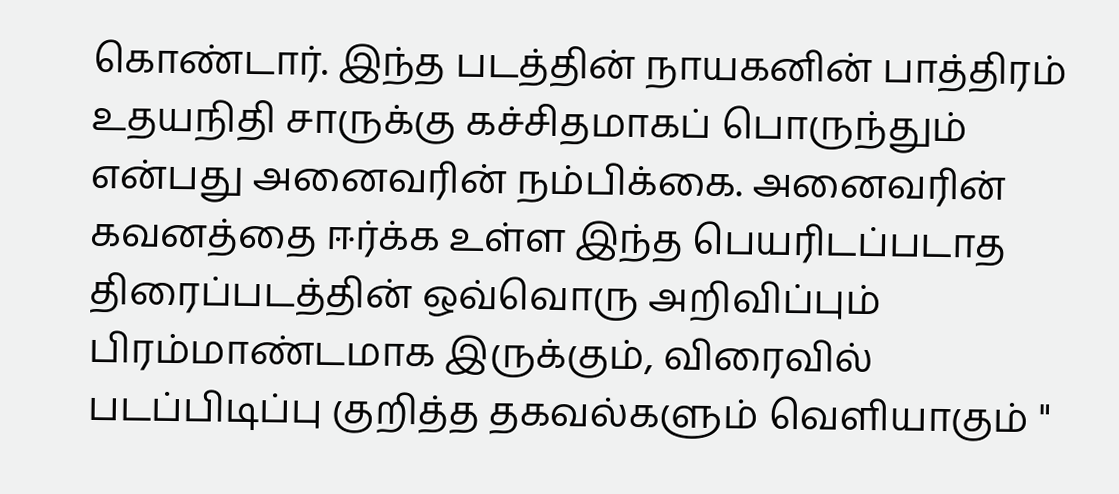கொண்டார். இந்த படத்தின் நாயகனின் பாத்திரம் உதயநிதி சாருக்கு கச்சிதமாகப் பொருந்தும் என்பது அனைவரின் நம்பிக்கை. அனைவரின் கவனத்தை ஈர்க்க உள்ள இந்த பெயரிடப்படாத திரைப்படத்தின் ஒவ்வொரு அறிவிப்பும் பிரம்மாண்டமாக இருக்கும், விரைவில் படப்பிடிப்பு குறித்த தகவல்களும் வெளியாகும் "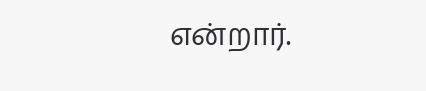என்றார்.